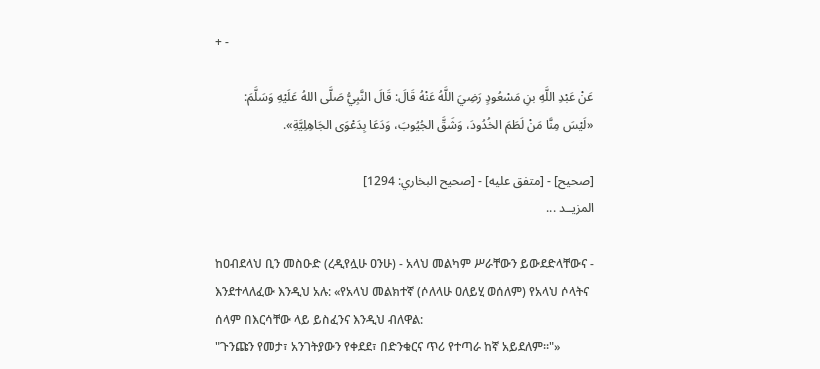+ -

عَنْ عَبْدِ اللَّهِ بنِ مَسْعُودٍ رَضِيَ اللَّهُ عَنْهُ قَالَ: قَالَ النَّبِيُّ صَلَّى اللهُ عَلَيْهِ وَسَلَّمَ:
«لَيْسَ مِنَّا مَنْ لَطَمَ الخُدُودَ، وَشَقَّ الجُيُوبَ، وَدَعَا بِدَعْوَى الجَاهِلِيَّةِ».

[صحيح] - [متفق عليه] - [صحيح البخاري: 1294]
المزيــد ...

ከዐብደላህ ቢን መስዑድ (ረዲየሏሁ ዐንሁ) - አላህ መልካም ሥራቸውን ይውደድላቸውና - እንደተላለፈው እንዲህ አሉ: «የአላህ መልክተኛ (ሶለላሁ ዐለይሂ ወሰለም) የአላህ ሶላትና ሰላም በእርሳቸው ላይ ይስፈንና እንዲህ ብለዋል:
"ጉንጩን የመታ፣ አንገትያውን የቀደደ፣ በድንቁርና ጥሪ የተጣራ ከኛ አይደለም።"»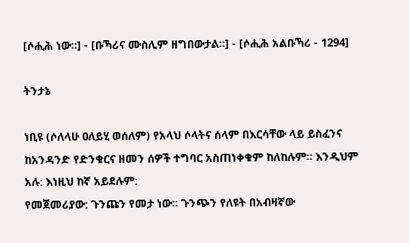[ሶሒሕ ነው።] - [ቡኻሪና ሙስሊም ዘግበውታል።] - [ሶሒሕ አልቡኻሪ - 1294]

ትንታኔ

ነቢዩ (ሶለላሁ ዐለይሂ ወሰለም) የአላህ ሶላትና ሰላም በእርሳቸው ላይ ይስፈንና ከአንዳንድ የድንቁርና ዘመን ሰዎች ተግባር አስጠነቀቁም ከለከሉም። እንዲህም አሉ: እነዚህ ከኛ አይደሉም:
የመጀመሪያው: ጉንጩን የመታ ነው። ጉንጭን የለዩት በአብዛኛው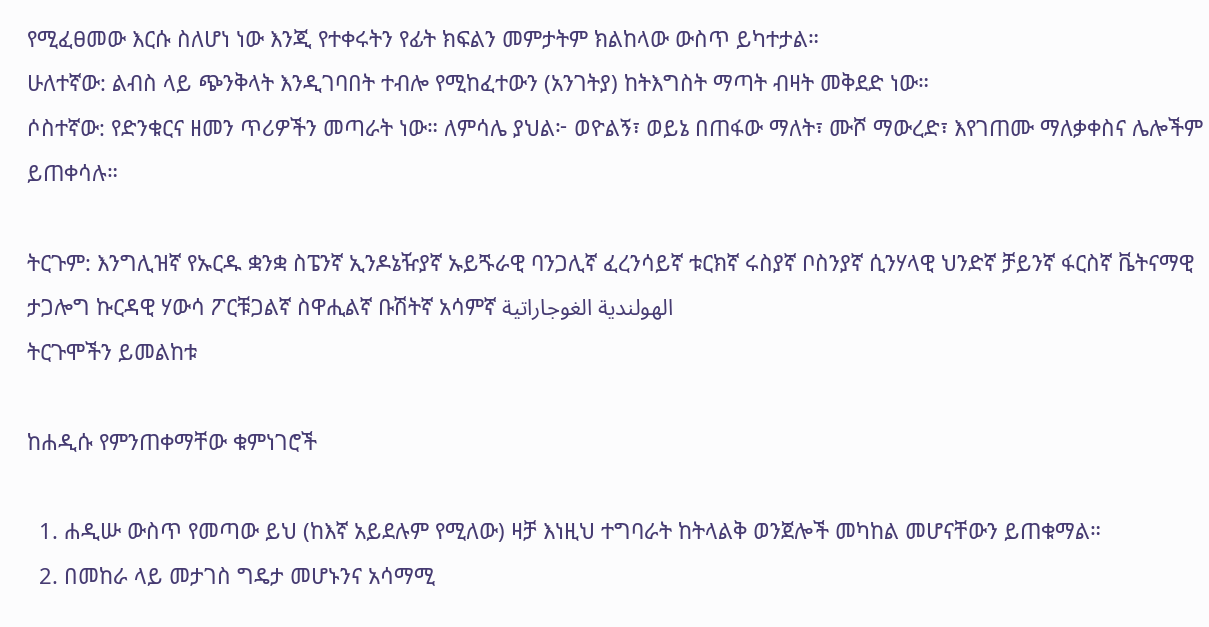የሚፈፀመው እርሱ ስለሆነ ነው እንጂ የተቀሩትን የፊት ክፍልን መምታትም ክልከላው ውስጥ ይካተታል።
ሁለተኛው: ልብስ ላይ ጭንቅላት እንዲገባበት ተብሎ የሚከፈተውን (አንገትያ) ከትእግስት ማጣት ብዛት መቅደድ ነው።
ሶስተኛው: የድንቁርና ዘመን ጥሪዎችን መጣራት ነው። ለምሳሌ ያህል፦ ወዮልኝ፣ ወይኔ በጠፋው ማለት፣ ሙሾ ማውረድ፣ እየገጠሙ ማለቃቀስና ሌሎችም ይጠቀሳሉ።

ትርጉም: እንግሊዝኛ የኡርዱ ቋንቋ ስፔንኛ ኢንዶኔዥያኛ ኡይጙራዊ ባንጋሊኛ ፈረንሳይኛ ቱርክኛ ሩስያኛ ቦስንያኛ ሲንሃላዊ ህንድኛ ቻይንኛ ፋርስኛ ቬትናማዊ ታጋሎግ ኩርዳዊ ሃውሳ ፖርቹጋልኛ ስዋሒልኛ ቡሽትኛ አሳምኛ الهولندية الغوجاراتية
ትርጉሞችን ይመልከቱ

ከሐዲሱ የምንጠቀማቸው ቁምነገሮች

  1. ሐዲሡ ውስጥ የመጣው ይህ (ከእኛ አይደሉም የሚለው) ዛቻ እነዚህ ተግባራት ከትላልቅ ወንጀሎች መካከል መሆናቸውን ይጠቁማል።
  2. በመከራ ላይ መታገስ ግዴታ መሆኑንና አሳማሚ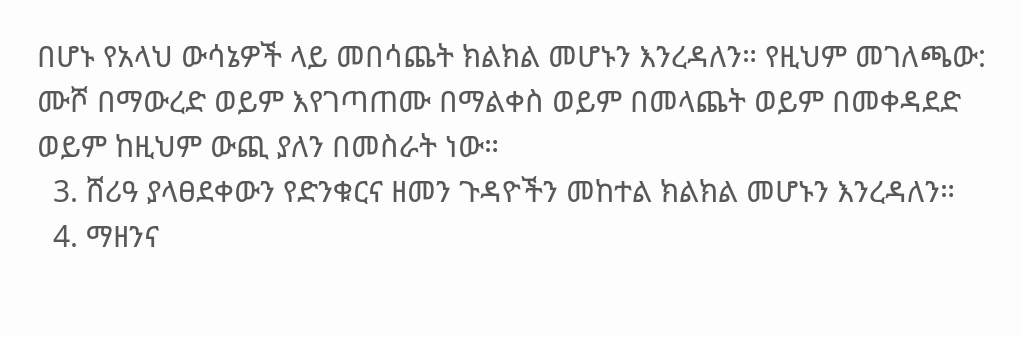በሆኑ የአላህ ውሳኔዎች ላይ መበሳጨት ክልክል መሆኑን እንረዳለን። የዚህም መገለጫው: ሙሾ በማውረድ ወይም እየገጣጠሙ በማልቀስ ወይም በመላጨት ወይም በመቀዳደድ ወይም ከዚህም ውጪ ያለን በመስራት ነው።
  3. ሸሪዓ ያላፀደቀውን የድንቁርና ዘመን ጉዳዮችን መከተል ክልክል መሆኑን እንረዳለን።
  4. ማዘንና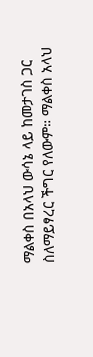ማልቀስ በአላህ ውሳኔ ላይ ከመታገስ ጋር ስለማይፃረር ችግር የለውም። ማልቀስ አላህ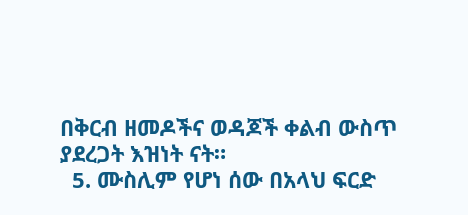በቅርብ ዘመዶችና ወዳጆች ቀልብ ውስጥ ያደረጋት እዝነት ናት።
  5. ሙስሊም የሆነ ሰው በአላህ ፍርድ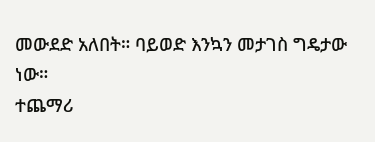መውደድ አለበት። ባይወድ እንኳን መታገስ ግዴታው ነው።
ተጨማሪ